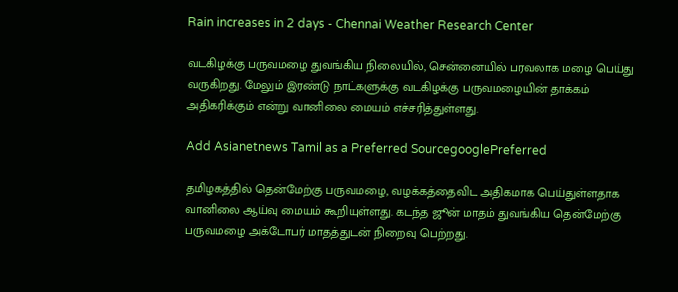Rain increases in 2 days - Chennai Weather Research Center

வடகிழக்கு பருவமழை துவங்கிய நிலையில், சென்னையில் பரவலாக மழை பெய்து வருகிறது. மேலும் இரண்டு நாட்களுக்கு வடகிழக்கு பருவமழையின் தாக்கம் அதிகரிக்கும் என்று வானிலை மையம் எச்சரித்துள்ளது.

Add Asianetnews Tamil as a Preferred SourcegooglePreferred

தமிழகத்தில் தென்மேற்கு பருவமழை, வழக்கத்தைவிட அதிகமாக பெய்துள்ளதாக வானிலை ஆய்வு மையம் கூறியுள்ளது. கடந்த ஜூன் மாதம் துவங்கிய தென்மேற்கு பருவமழை அக்டோபர் மாதத்துடன் நிறைவு பெற்றது.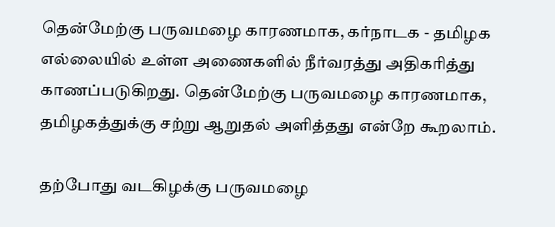தென்மேற்கு பருவமழை காரணமாக, கர்நாடக - தமிழக எல்லையில் உள்ள அணைகளில் நீர்வரத்து அதிகரித்து காணப்படுகிறது. தென்மேற்கு பருவமழை காரணமாக, தமிழகத்துக்கு சற்று ஆறுதல் அளித்தது என்றே கூறலாம்.

தற்போது வடகிழக்கு பருவமழை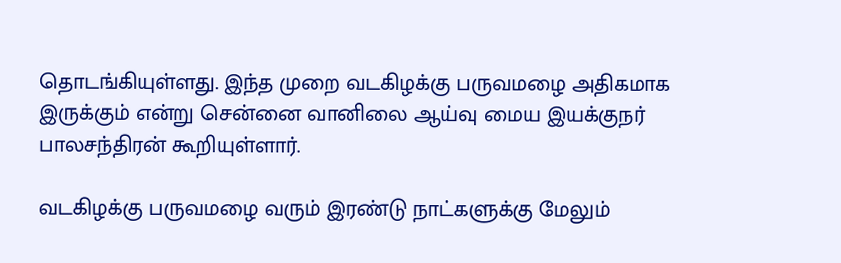தொடங்கியுள்ளது. இந்த முறை வடகிழக்கு பருவமழை அதிகமாக இருக்கும் என்று சென்னை வானிலை ஆய்வு மைய இயக்குநர் பாலசந்திரன் கூறியுள்ளார்.

வடகிழக்கு பருவமழை வரும் இரண்டு நாட்களுக்கு மேலும்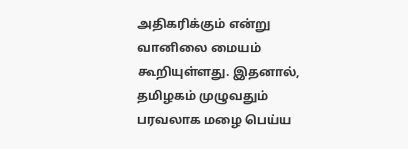அதிகரிக்கும் என்று வானிலை மையம் கூறியுள்ளது. இதனால், தமிழகம் முழுவதும் பரவலாக மழை பெய்ய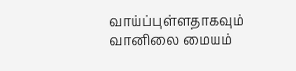வாய்ப்புள்ளதாகவும் வானிலை மையம்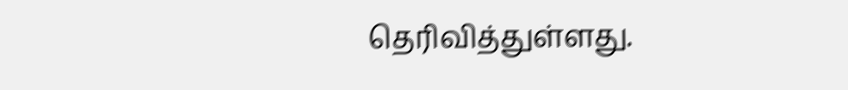தெரிவித்துள்ளது.